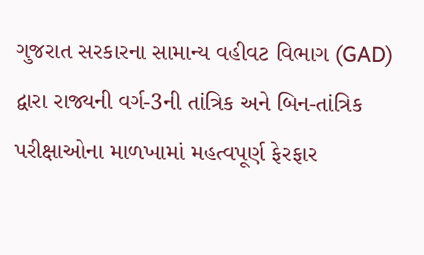ગુજરાત સરકારના સામાન્ય વહીવટ વિભાગ (GAD) દ્વારા રાજ્યની વર્ગ-3ની તાંત્રિક અને બિન-તાંત્રિક પરીક્ષાઓના માળખામાં મહત્વપૂર્ણ ફેરફાર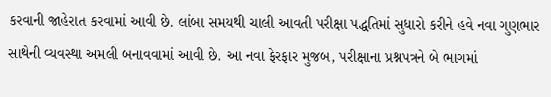કરવાની જાહેરાત કરવામાં આવી છે. લાંબા સમયથી ચાલી આવતી પરીક્ષા પદ્ધતિમાં સુધારો કરીને હવે નવા ગુણભાર સાથેની વ્યવસ્થા અમલી બનાવવામાં આવી છે. આ નવા ફેરફાર મુજબ, પરીક્ષાના પ્રશ્નપત્રને બે ભાગમાં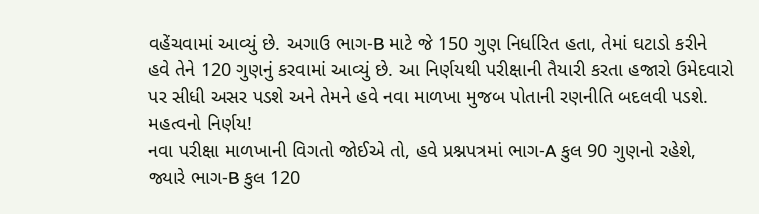વહેંચવામાં આવ્યું છે. અગાઉ ભાગ-B માટે જે 150 ગુણ નિર્ધારિત હતા, તેમાં ઘટાડો કરીને હવે તેને 120 ગુણનું કરવામાં આવ્યું છે. આ નિર્ણયથી પરીક્ષાની તૈયારી કરતા હજારો ઉમેદવારો પર સીધી અસર પડશે અને તેમને હવે નવા માળખા મુજબ પોતાની રણનીતિ બદલવી પડશે.
મહત્વનો નિર્ણય!
નવા પરીક્ષા માળખાની વિગતો જોઈએ તો, હવે પ્રશ્નપત્રમાં ભાગ-A કુલ 90 ગુણનો રહેશે, જ્યારે ભાગ-B કુલ 120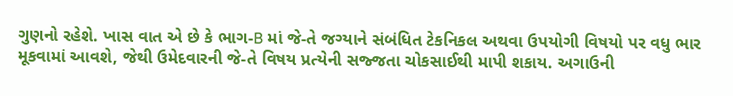ગુણનો રહેશે. ખાસ વાત એ છે કે ભાગ-B માં જે-તે જગ્યાને સંબંધિત ટેકનિકલ અથવા ઉપયોગી વિષયો પર વધુ ભાર મૂકવામાં આવશે, જેથી ઉમેદવારની જે-તે વિષય પ્રત્યેની સજ્જતા ચોકસાઈથી માપી શકાય. અગાઉની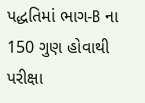પદ્ધતિમાં ભાગ-B ના 150 ગુણ હોવાથી પરીક્ષા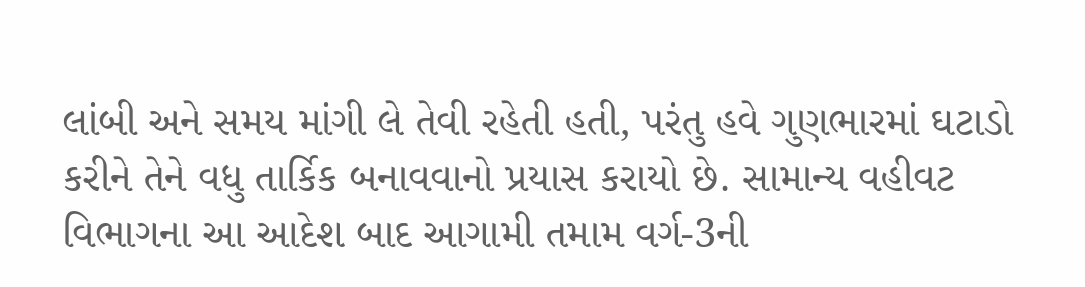લાંબી અને સમય માંગી લે તેવી રહેતી હતી, પરંતુ હવે ગુણભારમાં ઘટાડો કરીને તેને વધુ તાર્કિક બનાવવાનો પ્રયાસ કરાયો છે. સામાન્ય વહીવટ વિભાગના આ આદેશ બાદ આગામી તમામ વર્ગ-3ની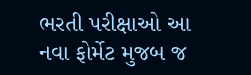ભરતી પરીક્ષાઓ આ નવા ફોર્મેટ મુજબ જ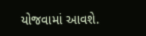યોજવામાં આવશે.